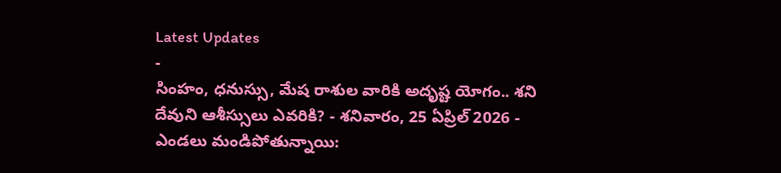Latest Updates
-
సింహం, ధనుస్సు, మేష రాశుల వారికి అదృష్ట యోగం.. శని దేవుని ఆశీస్సులు ఎవరికి? - శనివారం, 25 ఏప్రిల్ 2026 -
ఎండలు మండిపోతున్నాయి: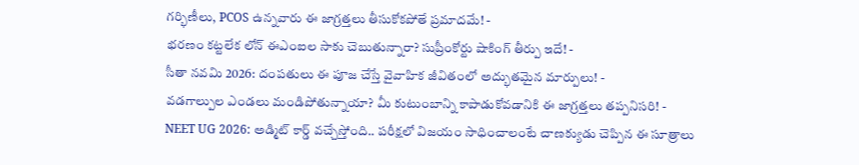గర్భిణీలు, PCOS ఉన్నవారు ఈ జాగ్రత్తలు తీసుకోకపోతే ప్రమాదమే! -
భరణం కట్టలేక లోన్ ఈఎంఐల సాకు చెబుతున్నారా? సుప్రీంకోర్టు షాకింగ్ తీర్పు ఇదే! -
సీతా నవమి 2026: దంపతులు ఈ పూజ చేస్తే వైవాహిక జీవితంలో అద్భుతమైన మార్పులు! -
వడగాల్పుల ఎండలు మండిపోతున్నాయా? మీ కుటుంబాన్ని కాపాడుకోవడానికి ఈ జాగ్రత్తలు తప్పనిసరి! -
NEET UG 2026: అడ్మిట్ కార్డ్ వచ్చేస్తోంది.. పరీక్షలో విజయం సాధించాలంటే చాణక్యుడు చెప్పిన ఈ సూత్రాలు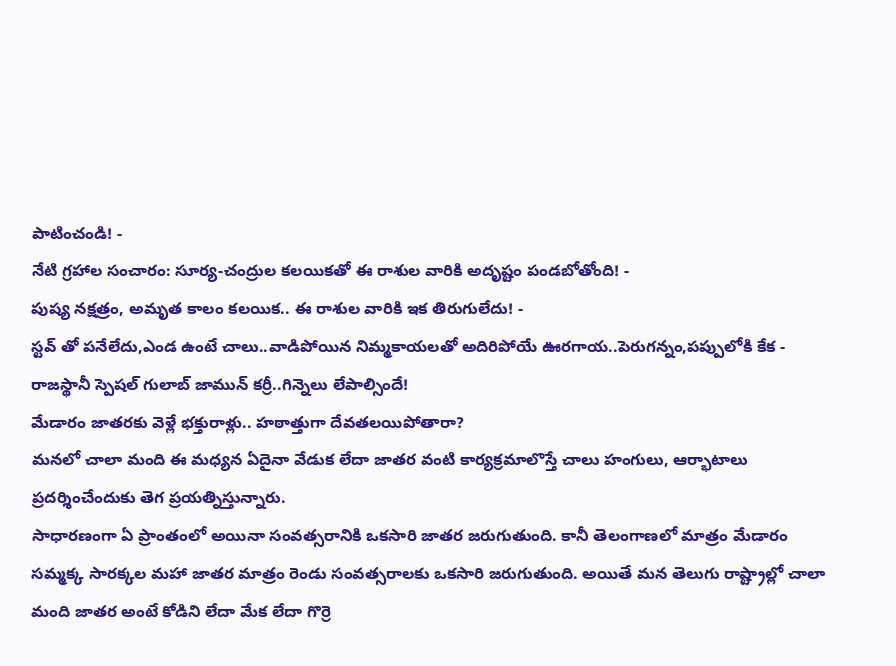పాటించండి! -
నేటి గ్రహాల సంచారం: సూర్య-చంద్రుల కలయికతో ఈ రాశుల వారికి అదృష్టం పండబోతోంది! -
పుష్య నక్షత్రం, అమృత కాలం కలయిక.. ఈ రాశుల వారికి ఇక తిరుగులేదు! -
స్టవ్ తో పనేలేదు,ఎండ ఉంటే చాలు..వాడిపోయిన నిమ్మకాయలతో అదిరిపోయే ఊరగాయ..పెరుగన్నం,పప్పులోకి కేక -
రాజస్థానీ స్పెషల్ గులాబ్ జామున్ కర్రీ..గిన్నెలు లేపాల్సిందే!
మేడారం జాతరకు వెళ్లే భక్తురాళ్లు.. హఠాత్తుగా దేవతలయిపోతారా?
మనలో చాలా మంది ఈ మధ్యన ఏదైనా వేడుక లేదా జాతర వంటి కార్యక్రమాలొస్తే చాలు హంగులు, ఆర్భాటాలు ప్రదర్శించేందుకు తెగ ప్రయత్నిస్తున్నారు.
సాధారణంగా ఏ ప్రాంతంలో అయినా సంవత్సరానికి ఒకసారి జాతర జరుగుతుంది. కానీ తెలంగాణలో మాత్రం మేడారం సమ్మక్క సారక్కల మహా జాతర మాత్రం రెండు సంవత్సరాలకు ఒకసారి జరుగుతుంది. అయితే మన తెలుగు రాష్ట్రాల్లో చాలా మంది జాతర అంటే కోడిని లేదా మేక లేదా గొర్రె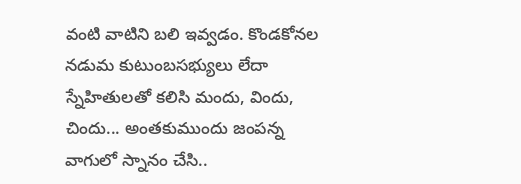వంటి వాటిని బలి ఇవ్వడం. కొండకోనల నడుమ కుటుంబసభ్యులు లేదా స్నేహితులతో కలిసి మందు, విందు, చిందు... అంతకుముందు జంపన్న వాగులో స్నానం చేసి..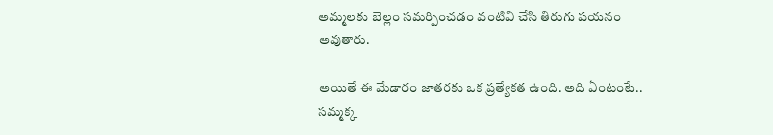అమ్మలకు బెల్లం సమర్పించడం వంటివి చేసి తిరుగు పయనం అవుతారు.

అయితే ఈ మేడారం జాతరకు ఒక ప్రత్యేకత ఉంది. అది ఏంటంటే.. సమ్మక్క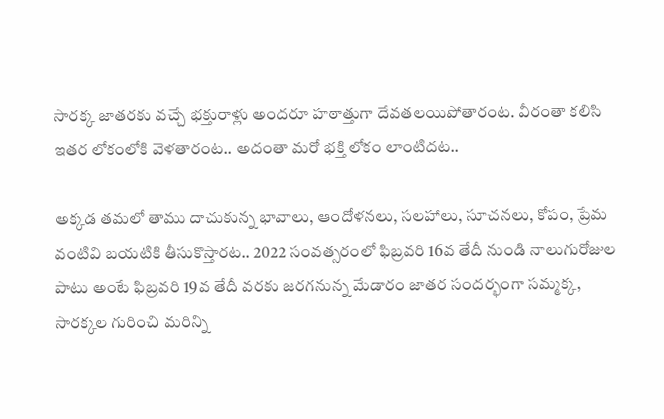సారక్క జాతరకు వచ్చే భక్తురాళ్లు అందరూ హఠాత్తుగా దేవతలయిపోతారంట. వీరంతా కలిసి ఇతర లోకంలోకి వెళతారంట.. అదంతా మరో భక్తి లోకం లాంటిదట..

అక్కడ తమలో తాము దాచుకున్న భావాలు, ఆందోళనలు, సలహాలు, సూచనలు, కోపం, ప్రేమ వంటివి బయటికి తీసుకొస్తారట.. 2022 సంవత్సరంలో ఫిబ్రవరి 16వ తేదీ నుండి నాలుగురోజుల పాటు అంటే ఫిబ్రవరి 19వ తేదీ వరకు జరగనున్న మేడారం జాతర సందర్భంగా సమ్మక్క, సారక్కల గురించి మరిన్ని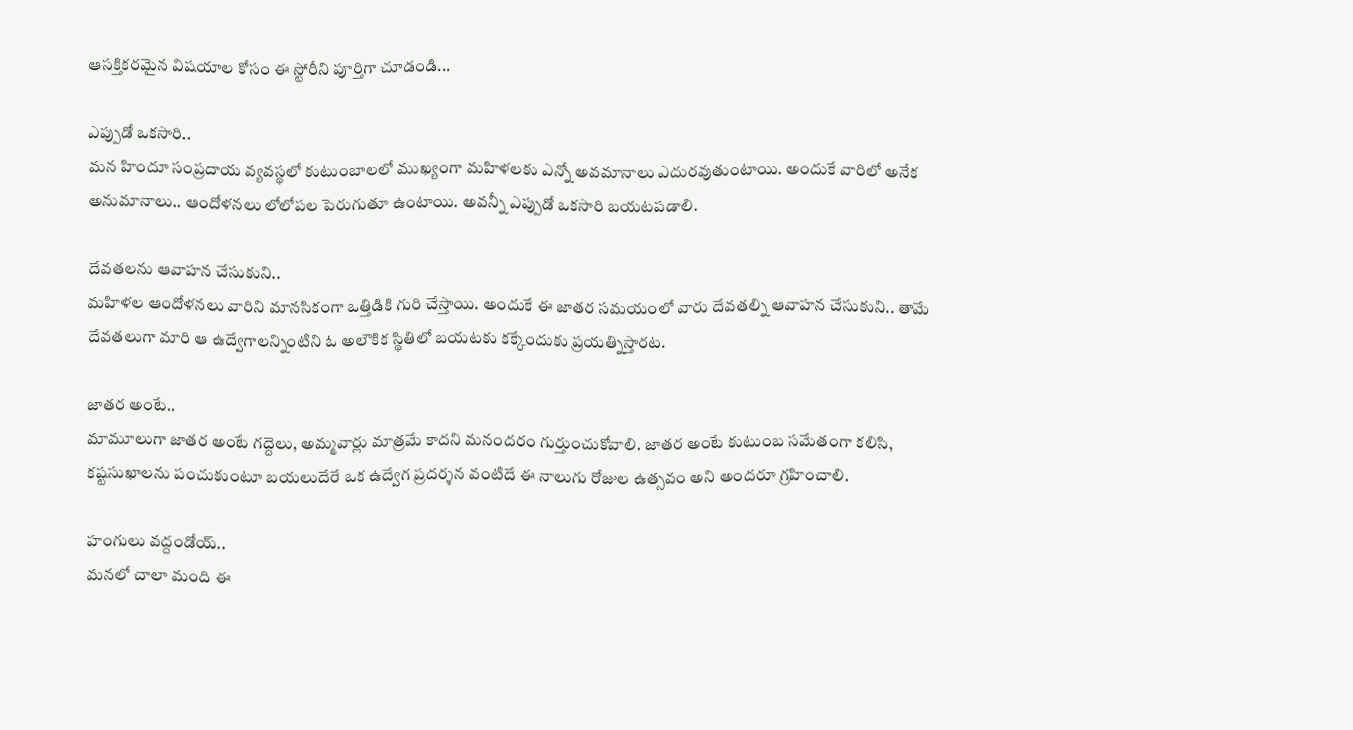ఆసక్తికరమైన విషయాల కోసం ఈ స్టోరీని పూర్తిగా చూడండి...

ఎప్పుడో ఒకసారి..
మన హిందూ సంప్రదాయ వ్యవస్థలో కుటుంబాలలో ముఖ్యంగా మహిళలకు ఎన్నో అవమానాలు ఎదురవుతుంటాయి. అందుకే వారిలో అనేక అనుమానాలు.. ఆందోళనలు లోలోపల పెరుగుతూ ఉంటాయి. అవన్నీ ఎప్పుడో ఒకసారి బయటపడాలి.

దేవతలను ఆవాహన చేసుకుని..
మహిళల ఆందోళనలు వారిని మానసికంగా ఒత్తిడికి గురి చేస్తాయి. అందుకే ఈ జాతర సమయంలో వారు దేవతల్ని ఆవాహన చేసుకుని.. తామే దేవతలుగా మారి ఆ ఉద్వేగాలన్నింటిని ఓ అలౌకిక స్థితిలో బయటకు కక్కేందుకు ప్రయత్నిస్తారట.

జాతర అంటే..
మామూలుగా జాతర అంటే గద్దెలు, అమ్మవార్లు మాత్రమే కాదని మనందరం గుర్తుంచుకోవాలి. జాతర అంటే కుటుంబ సమేతంగా కలిసి, కష్టసుఖాలను పంచుకుంటూ బయలుదేరే ఒక ఉద్వేగ ప్రదర్శన వంటిదే ఈ నాలుగు రోజుల ఉత్సవం అని అందరూ గ్రహించాలి.

హంగులు వద్దండోయ్..
మనలో చాలా మంది ఈ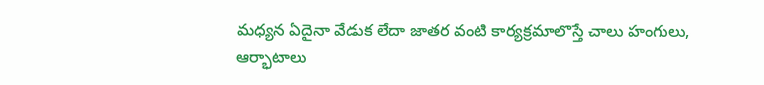మధ్యన ఏదైనా వేడుక లేదా జాతర వంటి కార్యక్రమాలొస్తే చాలు హంగులు, ఆర్భాటాలు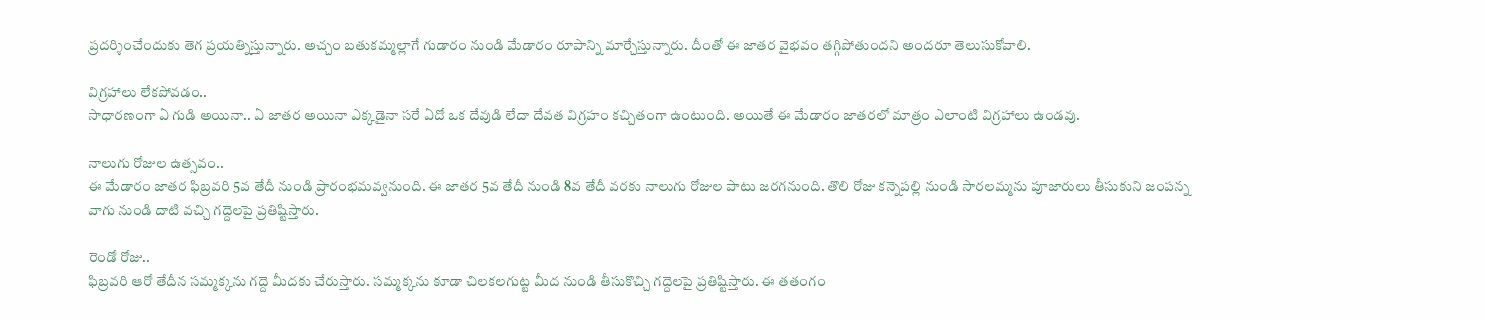ప్రదర్శించేందుకు తెగ ప్రయత్నిస్తున్నారు. అచ్చం బతుకమ్మల్లాగే గుడారం నుండి మేడారం రూపాన్ని మార్చేస్తున్నారు. దీంతో ఈ జాతర వైభవం తగ్గిపోతుందని అందరూ తెలుసుకోవాలి.

విగ్రహాలు లేకపోవడం..
సాధారణంగా ఏ గుడి అయినా.. ఏ జాతర అయినా ఎక్కడైనా సరే ఏదో ఒక దేవుడి లేదా దేవత విగ్రహం కచ్చితంగా ఉంటుంది. అయితే ఈ మేడారం జాతరలో మాత్రం ఎలాంటి విగ్రహాలు ఉండవు.

నాలుగు రోజుల ఉత్సవం..
ఈ మేడారం జాతర ఫిబ్రవరి 5వ తేదీ నుండి ప్రారంభమవ్వనుంది. ఈ జాతర 5వ తేదీ నుండి 8వ తేదీ వరకు నాలుగు రోజుల పాటు జరగనుంది. తొలి రోజు కన్నెపల్లి నుండి సారలమ్మను పూజారులు తీసుకుని జంపన్న వాగు నుండి దాటి వచ్చి గద్దెలపై ప్రతిష్టిస్తారు.

రెండో రోజు..
ఫిబ్రవరి ఆరో తేదీన సమ్మక్కను గద్దె మీదకు చేరుస్తారు. సమ్మక్కను కూడా చిలకలగుట్ట మీద నుండి తీసుకొచ్చి గద్దెలపై ప్రతిష్టిస్తారు. ఈ తతంగం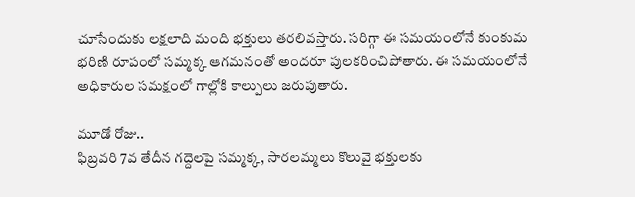చూసేందుకు లక్షలాది మంది భక్తులు తరలివస్తారు. సరిగ్గా ఈ సమయంలోనే కుంకుమ భరిణి రూపంలో సమ్మక్క ఆగమనంతో అందరూ పులకరించిపోతారు. ఈ సమయంలోనే అధికారుల సమక్షంలో గాల్లోకి కాల్పులు జరుపుతారు.

మూడో రోజు..
ఫిబ్రవరి 7వ తేదీన గద్దెలపై సమ్మక్క, సారలమ్మలు కొలువై భక్తులకు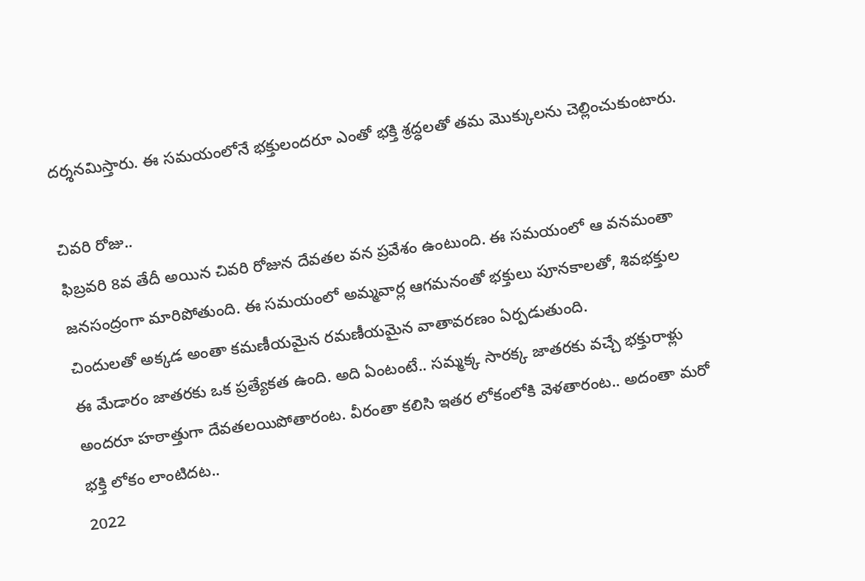దర్శనమిస్తారు. ఈ సమయంలోనే భక్తులందరూ ఎంతో భక్తి శ్రద్ధలతో తమ మొక్కులను చెల్లించుకుంటారు.

చివరి రోజు..
ఫిబ్రవరి 8వ తేదీ అయిన చివరి రోజున దేవతల వన ప్రవేశం ఉంటుంది. ఈ సమయంలో ఆ వనమంతా జనసంద్రంగా మారిపోతుంది. ఈ సమయంలో అమ్మవార్ల ఆగమనంతో భక్తులు పూనకాలతో, శివభక్తుల చిందులతో అక్కడ అంతా కమణీయమైన రమణీయమైన వాతావరణం ఏర్పడుతుంది.
ఈ మేడారం జాతరకు ఒక ప్రత్యేకత ఉంది. అది ఏంటంటే.. సమ్మక్క సారక్క జాతరకు వచ్చే భక్తురాళ్లు అందరూ హఠాత్తుగా దేవతలయిపోతారంట. వీరంతా కలిసి ఇతర లోకంలోకి వెళతారంట.. అదంతా మరో భక్తి లోకం లాంటిదట..
2022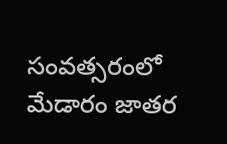సంవత్సరంలో మేడారం జాతర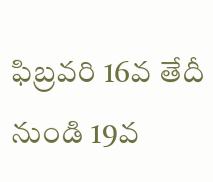ఫిబ్రవరి 16వ తేదీ నుండి 19వ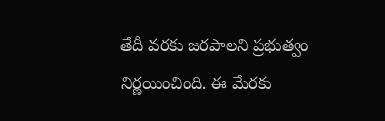తేదీ వరకు జరపాలని ప్రభుత్వం నిర్ణయించింది. ఈ మేరకు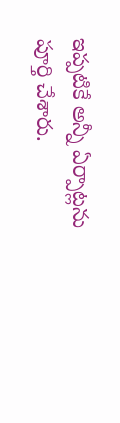ఇప్పటికే అన్నీ ఏర్పాట్లను పూర్తి చేశారు.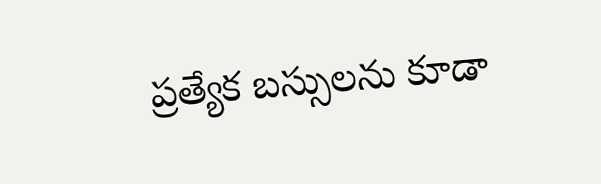ప్రత్యేక బస్సులను కూడా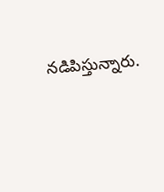నడిపిస్తున్నారు.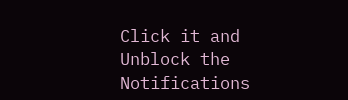Click it and Unblock the Notifications